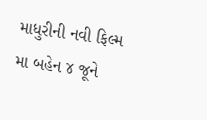માધુરીની નવી ફિલ્મ મા બહેન ૪ જૂને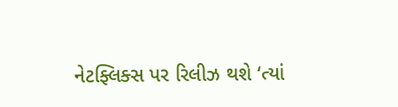નેટફ્લિક્સ પર રિલીઝ થશે ‘ત્યાં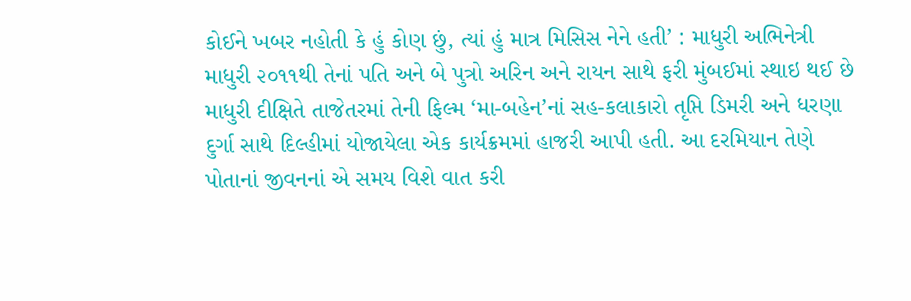કોઈને ખબર નહોતી કે હું કોણ છું, ત્યાં હું માત્ર મિસિસ નેને હતી’ : માધુરી અભિનેત્રી માધુરી ૨૦૧૧થી તેનાં પતિ અને બે પુત્રો અરિન અને રાયન સાથે ફરી મુંબઈમાં સ્થાઇ થઈ છે
માધુરી દીક્ષિતે તાજેતરમાં તેની ફિલ્મ ‘મા-બહેન’નાં સહ-કલાકારો તૃપ્તિ ડિમરી અને ધરણા દુર્ગા સાથે દિલ્હીમાં યોજાયેલા એક કાર્યક્રમમાં હાજરી આપી હતી. આ દરમિયાન તેણે પોતાનાં જીવનનાં એ સમય વિશે વાત કરી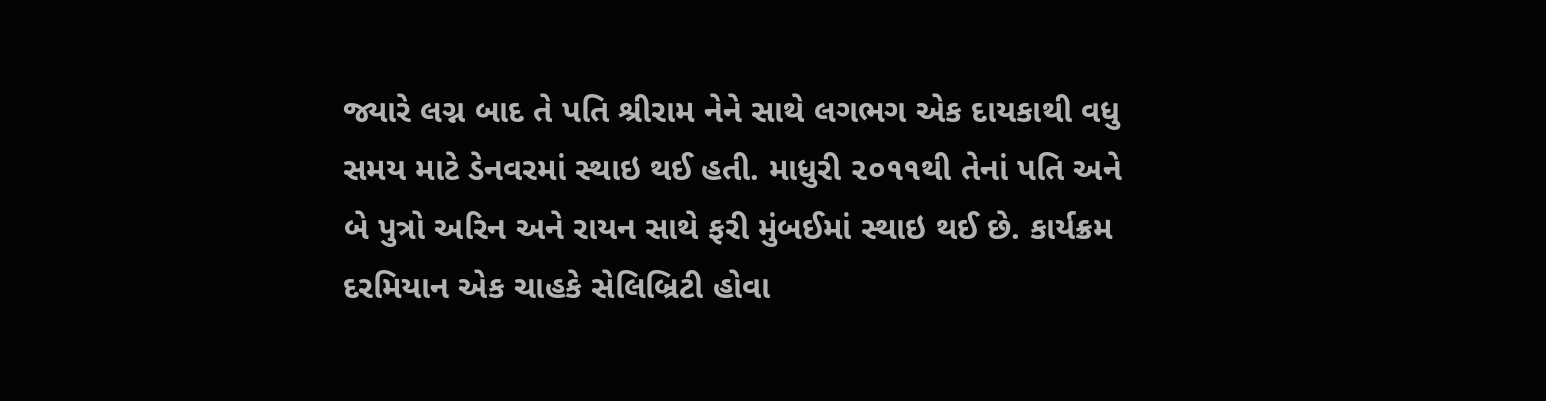જ્યારે લગ્ન બાદ તે પતિ શ્રીરામ નેને સાથે લગભગ એક દાયકાથી વધુ સમય માટે ડેનવરમાં સ્થાઇ થઈ હતી. માધુરી ૨૦૧૧થી તેનાં પતિ અને બે પુત્રો અરિન અને રાયન સાથે ફરી મુંબઈમાં સ્થાઇ થઈ છે. કાર્યક્રમ દરમિયાન એક ચાહકે સેલિબ્રિટી હોવા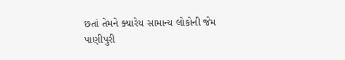છતાં તેમને ક્યારેય સામાન્ય લોકોની જેમ પાણીપુરી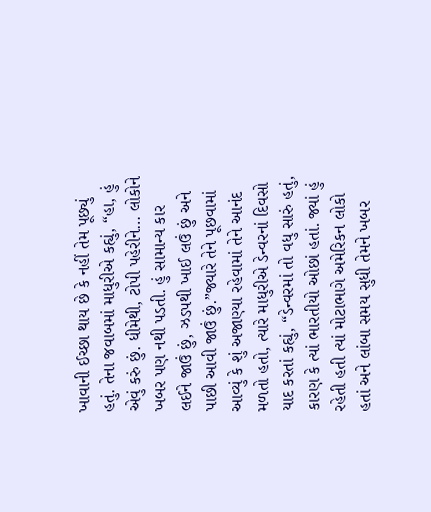ખાવાની ઈચ્છા થાય છે કે નહીં તેમ પૂછ્યું હતું. તેના જવાબમાં માધુરીએ કહ્યું, “હા, હું એવું કરું છું. ધીમેથી, ટોપી પહેરીને… લોકોને ખબર પણ નથી પડતી. હું સામાન્ય કાર લઈને જાઉં છું, ઝડપથી ખાઈ લઉં છું અને પાછી આવી જાઉં છું.”જ્યારે તેને પૂછવામાં આવ્યું કે શું અજાણ્યા રહેવામાં તેને આનંદ મળતો હતો, ત્યારે માધુરીએ ડેન્વરનાં દિવસો યાદ કરતાં કહ્યું, “ડેન્વરમાં તો વધુ સારું હતું, કારણ કે ત્યાં ભારતીયો ઓછાં હતાં. જ્યાં હું રહેતી હતી ત્યાં મોટાભાગે અમેરિકન લોકો હતાં અને લાંબા સમય સુધી તેમને ખબર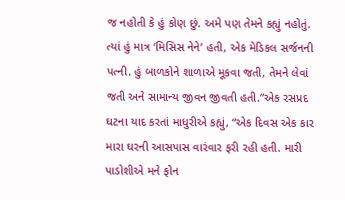જ નહોતી કે હું કોણ છું. અમે પણ તેમને કહ્યું નહોતું. ત્યાં હું માત્ર ‘મિસિસ નેને’ હતી, એક મેડિકલ સર્જનની પત્ની. હું બાળકોને શાળાએ મૂકવા જતી, તેમને લેવાં જતી અને સામાન્ય જીવન જીવતી હતી.”એક રસપ્રદ ઘટના યાદ કરતાં માધુરીએ કહ્યું, “એક દિવસ એક કાર મારા ઘરની આસપાસ વારંવાર ફરી રહી હતી. મારી પાડોશીએ મને ફોન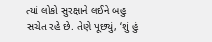ત્યાં લોકો સુરક્ષાને લઈને બહુ સચેત રહે છે. તેણે પૂછ્યું, ‘શું હું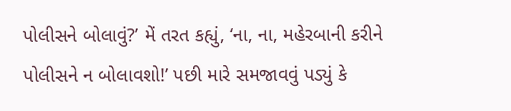પોલીસને બોલાવું?’ મેં તરત કહ્યું, ‘ના, ના, મહેરબાની કરીને પોલીસને ન બોલાવશો!’ પછી મારે સમજાવવું પડ્યું કે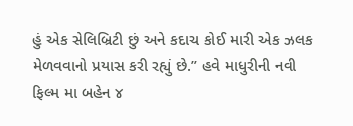હું એક સેલિબ્રિટી છું અને કદાચ કોઈ મારી એક ઝલક મેળવવાનો પ્રયાસ કરી રહ્યું છે.” હવે માધુરીની નવી ફિલ્મ મા બહેન ૪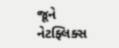જૂને નેટફ્લિક્સ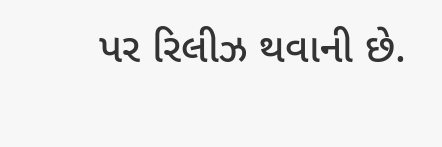પર રિલીઝ થવાની છે.